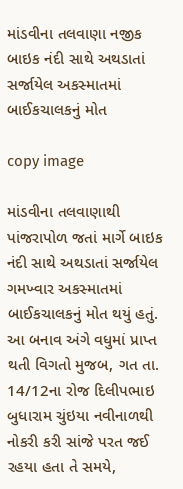માંડવીના તલવાણા નજીક બાઇક નંદી સાથે અથડાતાં સર્જાયેલ અકસ્માતમાં બાઈકચાલકનું મોત

copy image

માંડવીના તલવાણાથી પાંજરાપોળ જતાં માર્ગે બાઇક નંદી સાથે અથડાતાં સર્જાયેલ ગમખ્વાર અકસ્માતમાં બાઈકચાલકનું મોત થયું હતું. આ બનાવ અંગે વધુમાં પ્રાપ્ત થતી વિગતો મુજબ, ગત તા. 14/12ના રોજ દિલીપભાઇ બુધારામ ચુંઇયા નવીનાળથી નોકરી કરી સાંજે પરત જઈ રહયા હતા તે સમયે,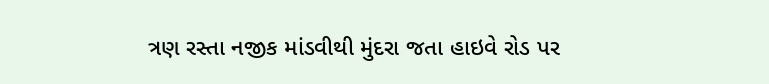ત્રણ રસ્તા નજીક માંડવીથી મુંદરા જતા હાઇવે રોડ પર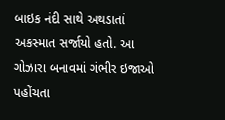બાઇક નંદી સાથે અથડાતાં અકસ્માત સર્જાયો હતો. આ ગોઝારા બનાવમાં ગંભીર ઇજાઓ પહોંચતા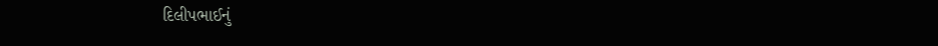દિલીપભાઈનું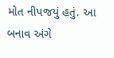મોત નીપજયું હતું. આ બનાવ અંગે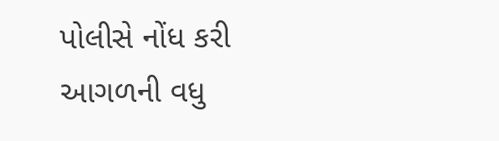પોલીસે નોંધ કરી આગળની વધુ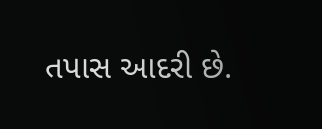તપાસ આદરી છે.